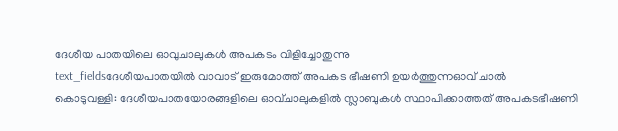ദേശീയ പാതയിലെ ഓവുചാലുകൾ അപകടം വിളിച്ചോതുന്നു
text_fieldsദേശീയപാതയിൽ വാവാട് ഇരുമോത്ത് അപകട ഭീഷണി ഉയർത്തുന്നഓവ് ചാൽ
കൊടുവള്ളി: ദേശീയപാതയോരങ്ങളിലെ ഓവ്ചാലുകളിൽ സ്ലാബുകൾ സ്ഥാപിക്കാത്തത് അപകടഭീഷണി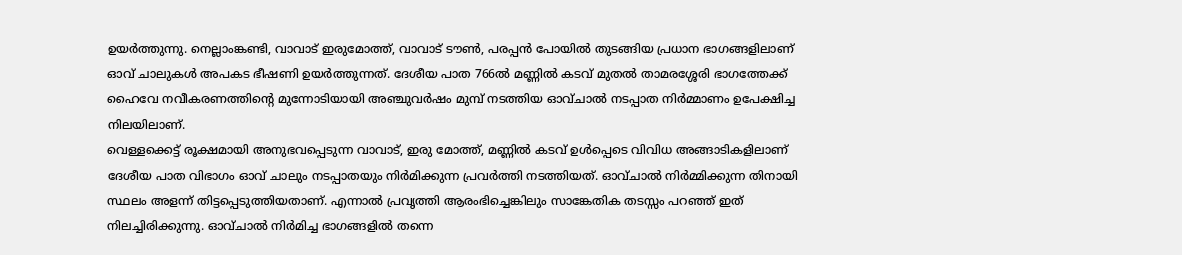ഉയർത്തുന്നു. നെല്ലാംങ്കണ്ടി, വാവാട് ഇരുമോത്ത്, വാവാട് ടൗൺ, പരപ്പൻ പോയിൽ തുടങ്ങിയ പ്രധാന ഭാഗങ്ങളിലാണ് ഓവ് ചാലുകൾ അപകട ഭീഷണി ഉയർത്തുന്നത്. ദേശീയ പാത 766ൽ മണ്ണിൽ കടവ് മുതൽ താമരശ്ശേരി ഭാഗത്തേക്ക് ഹൈവേ നവീകരണത്തിന്റെ മുന്നോടിയായി അഞ്ചുവർഷം മുമ്പ് നടത്തിയ ഓവ്ചാൽ നടപ്പാത നിർമ്മാണം ഉപേക്ഷിച്ച നിലയിലാണ്.
വെള്ളക്കെട്ട് രൂക്ഷമായി അനുഭവപ്പെടുന്ന വാവാട്, ഇരു മോത്ത്, മണ്ണിൽ കടവ് ഉൾപ്പെടെ വിവിധ അങ്ങാടികളിലാണ് ദേശീയ പാത വിഭാഗം ഓവ് ചാലും നടപ്പാതയും നിർമിക്കുന്ന പ്രവർത്തി നടത്തിയത്. ഓവ്ചാൽ നിർമ്മിക്കുന്ന തിനായി സ്ഥലം അളന്ന് തിട്ടപ്പെടുത്തിയതാണ്. എന്നാൽ പ്രവൃത്തി ആരംഭിച്ചെങ്കിലും സാങ്കേതിക തടസ്സം പറഞ്ഞ് ഇത് നിലച്ചിരിക്കുന്നു. ഓവ്ചാൽ നിർമിച്ച ഭാഗങ്ങളിൽ തന്നെ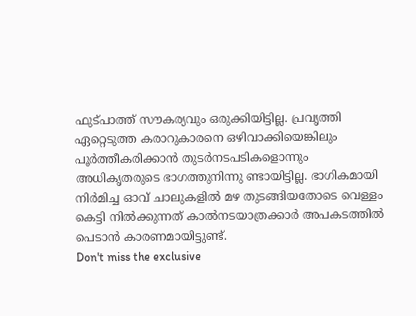ഫുട്പാത്ത് സൗകര്യവും ഒരുക്കിയിട്ടില്ല. പ്രവൃത്തി ഏറ്റെടുത്ത കരാറുകാരനെ ഒഴിവാക്കിയെങ്കിലും പൂർത്തീകരിക്കാൻ തുടർനടപടികളൊന്നും അധികൃതരുടെ ഭാഗത്തുനിന്നു ണ്ടായിട്ടില്ല. ഭാഗികമായി നിർമിച്ച ഓവ് ചാലുകളിൽ മഴ തുടങ്ങിയതോടെ വെള്ളം കെട്ടി നിൽക്കുന്നത് കാൽനടയാത്രക്കാർ അപകടത്തിൽ പെടാൻ കാരണമായിട്ടുണ്ട്.
Don't miss the exclusive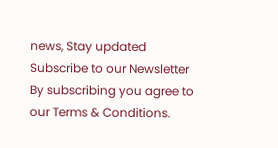news, Stay updated
Subscribe to our Newsletter
By subscribing you agree to our Terms & Conditions.